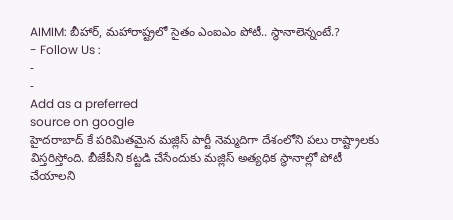AIMIM: బీహార్, మహారాష్ట్రలో సైతం ఎంఐఎం పోటీ.. స్థానాలెన్నంటే.?
- Follow Us :
-
-
Add as a preferred
source on google
హైదరాబాద్ కే పరిమితమైన మజ్లిస్ పార్టీ నెమ్మదిగా దేశంలోని పలు రాష్ట్రాలకు విస్తరిస్తోంది. బీజేపీని కట్టడి చేసేందుకు మజ్లిస్ అత్యధిక స్థానాల్లో పోటీ చేయాలని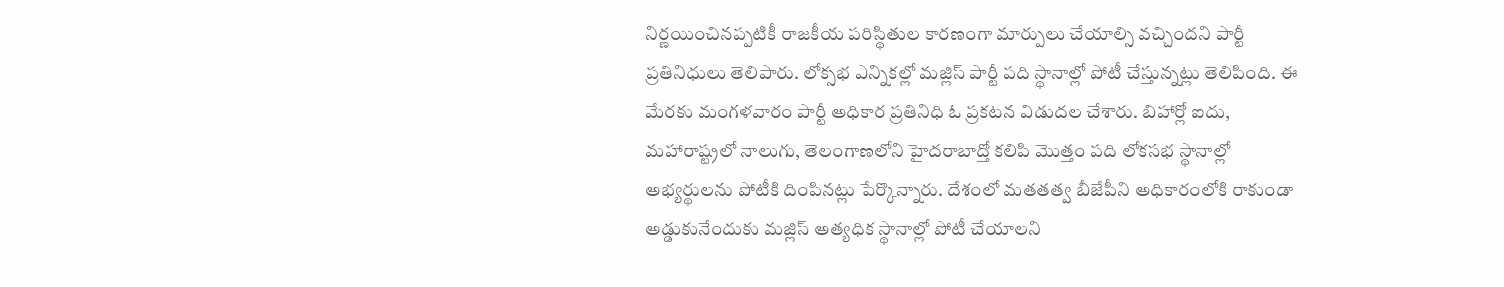నిర్ణయించినప్పటికీ రాజకీయ పరిస్థితుల కారణంగా మార్పులు చేయాల్సి వచ్చిందని పార్టీ ప్రతినిధులు తెలిపారు. లోక్సభ ఎన్నికల్లో మజ్లిస్ పార్టీ పది స్థానాల్లో పోటీ చేస్తున్నట్లు తెలిపింది. ఈ మేరకు మంగళవారం పార్టీ అధికార ప్రతినిధి ఓ ప్రకటన విడుదల చేశారు. బిహార్లో ఐదు, మహారాష్ట్రలో నాలుగు, తెలంగాణలోని హైదరాబాద్తో కలిపి మొత్తం పది లోకసభ స్థానాల్లో అభ్యర్థులను పోటీకి దింపినట్లు పేర్కొన్నారు. దేశంలో మతతత్వ బీజేపీని అధికారంలోకి రాకుండా అడ్డుకునేందుకు మజ్లిస్ అత్యధిక స్థానాల్లో పోటీ చేయాలని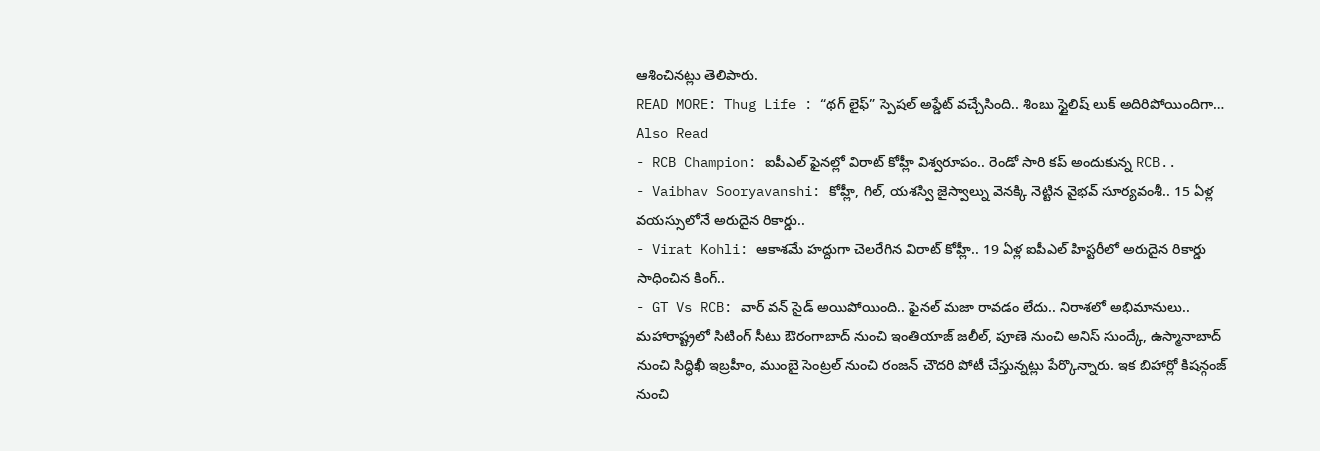ఆశించినట్లు తెలిపారు.
READ MORE: Thug Life : “థగ్ లైఫ్” స్పెషల్ అప్డేట్ వచ్చేసింది.. శింబు స్టైలిష్ లుక్ అదిరిపోయిందిగా…
Also Read
- RCB Champion: ఐపీఎల్ ఫైనల్లో విరాట్ కోహ్లీ విశ్వరూపం.. రెండో సారి కప్ అందుకున్న RCB..
- Vaibhav Sooryavanshi: కోహ్లీ, గిల్, యశస్వి జైస్వాల్ను వెనక్కి నెట్టిన వైభవ్ సూర్యవంశీ.. 15 ఏళ్ల వయస్సులోనే అరుదైన రికార్డు..
- Virat Kohli: ఆకాశమే హద్దుగా చెలరేగిన విరాట్ కోహ్లీ.. 19 ఏళ్ల ఐపీఎల్ హిస్టరీలో అరుదైన రికార్డు సాధించిన కింగ్..
- GT Vs RCB: వార్ వన్ సైడ్ అయిపోయింది.. ఫైనల్ మజా రావడం లేదు.. నిరాశలో అభిమానులు..
మహారాష్ట్రలో సిటింగ్ సీటు ఔరంగాబాద్ నుంచి ఇంతియాజ్ జలీల్, పూణె నుంచి అనిస్ సుంద్కే, ఉస్మానాబాద్ నుంచి సిద్ధిఖీ ఇబ్రహీం, ముంబై సెంట్రల్ నుంచి రంజన్ చౌదరి పోటీ చేస్తున్నట్లు పేర్కొన్నారు. ఇక బిహార్లో కిషన్గంజ్ నుంచి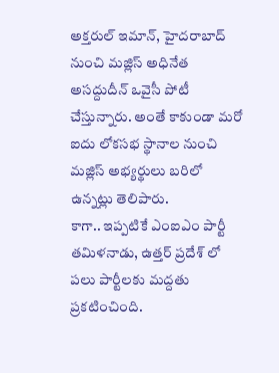అక్తరుల్ ఇమాన్, హైదరాబాద్ నుంచి మజ్లిస్ అధినేత అసద్దుదీన్ ఒవైసీ పోటీ చేస్తున్నారు. అంతే కాకుండా మరో ఐదు లోకసభ స్థానాల నుంచి మజ్లిస్ అభ్యర్థులు బరిలో ఉన్నట్లు తెలిపారు.
కాగా.. ఇప్పటికే ఎంఐఎం పార్టీ తమిళనాడు, ఉత్తర్ ప్రదేశ్ లో పలు పార్టీలకు మద్దతు ప్రకటించింది.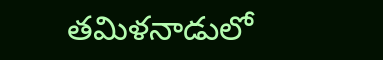తమిళనాడులో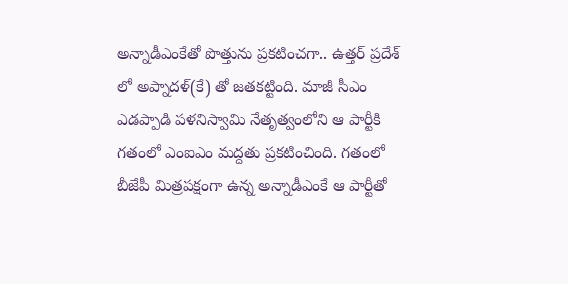అన్నాడీఎంకేతో పొత్తును ప్రకటించగా.. ఉత్తర్ ప్రదేశ్ లో అప్నాదళ్(కే) తో జతకట్టింది. మాజీ సీఎం ఎడప్పాడి పళనిస్వామి నేతృత్వంలోని ఆ పార్టీకి గతంలో ఎంఐఎం మద్దతు ప్రకటించింది. గతంలో బీజేపీ మిత్రపక్షంగా ఉన్న అన్నాడీఎంకే ఆ పార్టీతో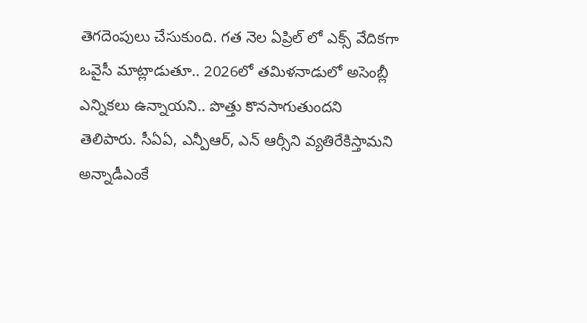తెగదెంపులు చేసుకుంది. గత నెల ఏప్రిల్ లో ఎక్స్ వేదికగా ఒవైసీ మాట్లాడుతూ.. 2026లో తమిళనాడులో అసెంబ్లీ ఎన్నికలు ఉన్నాయని.. పొత్తు కొనసాగుతుందని తెలిపారు. సీఏఏ, ఎన్పీఆర్, ఎన్ ఆర్సీని వ్యతిరేకిస్తామని అన్నాడీఎంకే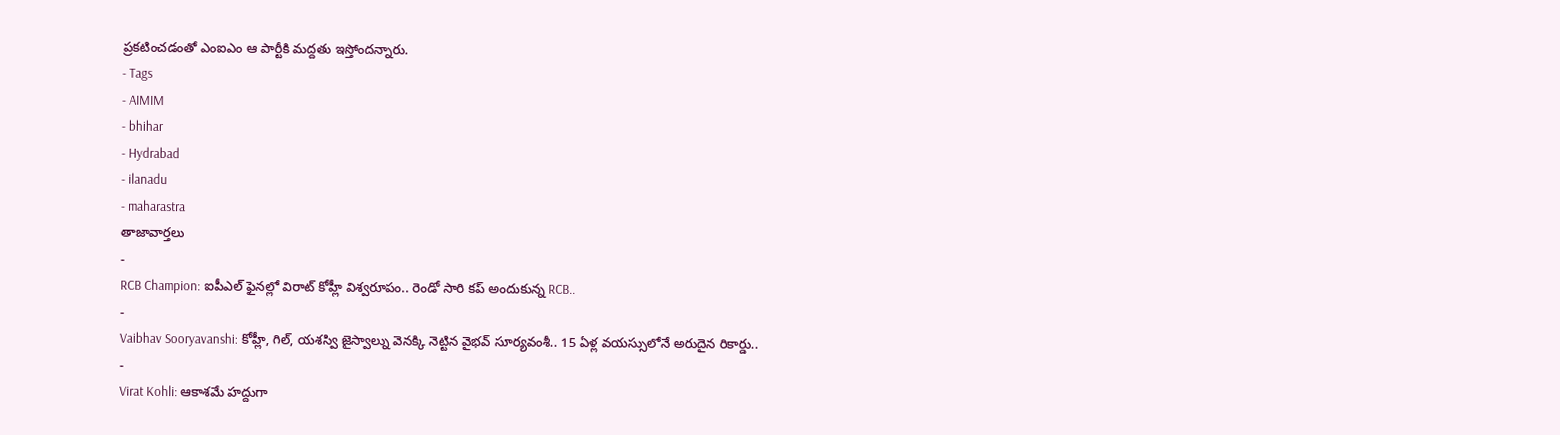ప్రకటించడంతో ఎంఐఎం ఆ పార్టీకి మద్దతు ఇస్తోందన్నారు.
- Tags
- AIMIM
- bhihar
- Hydrabad
- ilanadu
- maharastra
తాజావార్తలు
-
RCB Champion: ఐపీఎల్ ఫైనల్లో విరాట్ కోహ్లీ విశ్వరూపం.. రెండో సారి కప్ అందుకున్న RCB..
-
Vaibhav Sooryavanshi: కోహ్లీ, గిల్, యశస్వి జైస్వాల్ను వెనక్కి నెట్టిన వైభవ్ సూర్యవంశీ.. 15 ఏళ్ల వయస్సులోనే అరుదైన రికార్డు..
-
Virat Kohli: ఆకాశమే హద్దుగా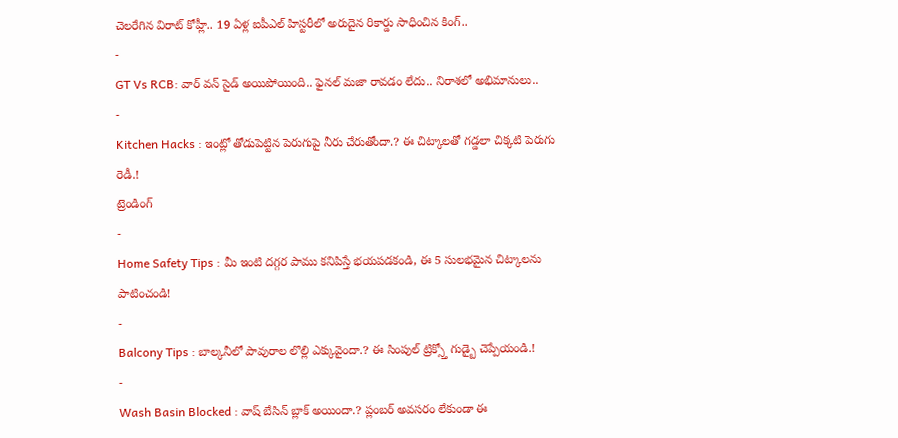చెలరేగిన విరాట్ కోహ్లీ.. 19 ఏళ్ల ఐపీఎల్ హిస్టరీలో అరుదైన రికార్డు సాధించిన కింగ్..
-
GT Vs RCB: వార్ వన్ సైడ్ అయిపోయింది.. ఫైనల్ మజా రావడం లేదు.. నిరాశలో అభిమానులు..
-
Kitchen Hacks : ఇంట్లో తోడుపెట్టిన పెరుగుపై నీరు చేరుతోందా.? ఈ చిట్కాలతో గడ్డలా చిక్కటి పెరుగు రెడీ.!
ట్రెండింగ్
-
Home Safety Tips : మీ ఇంటి దగ్గర పాము కనిపిస్తే భయపడకండి, ఈ 5 సులభమైన చిట్కాలను పాటించండి!
-
Balcony Tips : బాల్కనీలో పావురాల లొల్లి ఎక్కువైందా.? ఈ సింపుల్ ట్రిక్స్తో గుడ్బై చెప్పేయండి.!
-
Wash Basin Blocked : వాష్ బేసిన్ బ్లాక్ అయిందా.? ప్లంబర్ అవసరం లేకుండా ఈ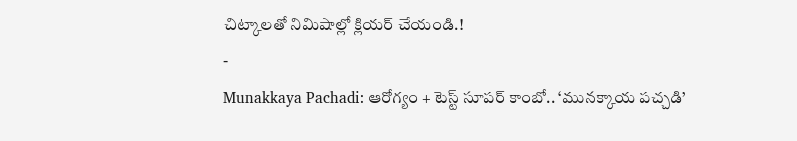చిట్కాలతో నిమిషాల్లో క్లియర్ చేయండి.!
-
Munakkaya Pachadi: ఆరోగ్యం + టెస్ట్ సూపర్ కాంబో.. ‘మునక్కాయ పచ్చడి’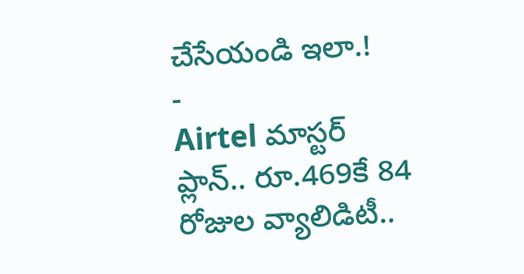చేసేయండి ఇలా.!
-
Airtel మాస్టర్ ప్లాన్.. రూ.469కే 84 రోజుల వ్యాలిడిటీ..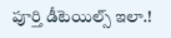పూర్తి డీటెయిల్స్ ఇలా.!